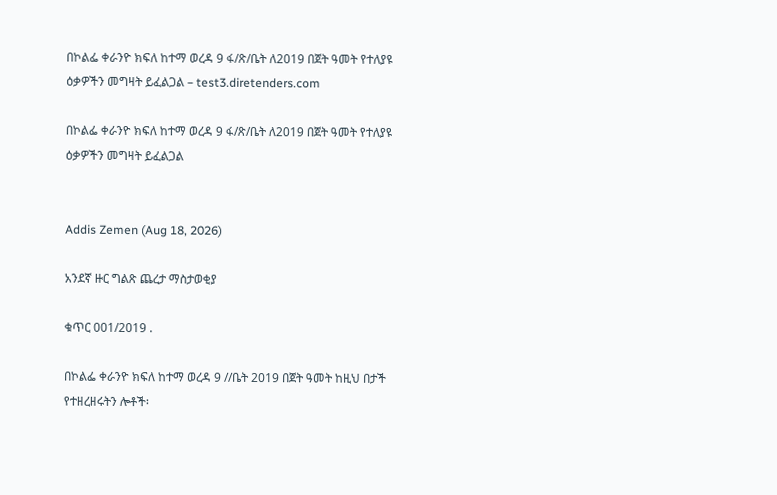በኮልፌ ቀራንዮ ክፍለ ከተማ ወረዳ 9 ፋ/ጽ/ቤት ለ2019 በጀት ዓመት የተለያዩ ዕቃዎችን መግዛት ይፈልጋል – test3.diretenders.com

በኮልፌ ቀራንዮ ክፍለ ከተማ ወረዳ 9 ፋ/ጽ/ቤት ለ2019 በጀት ዓመት የተለያዩ ዕቃዎችን መግዛት ይፈልጋል


Addis Zemen (Aug 18, 2026)

አንደኛ ዙር ግልጽ ጨረታ ማስታወቂያ

ቁጥር 001/2019 .

በኮልፌ ቀራንዮ ክፍለ ከተማ ወረዳ 9 //ቤት 2019 በጀት ዓመት ከዚህ በታች የተዘረዘሩትን ሎቶች፡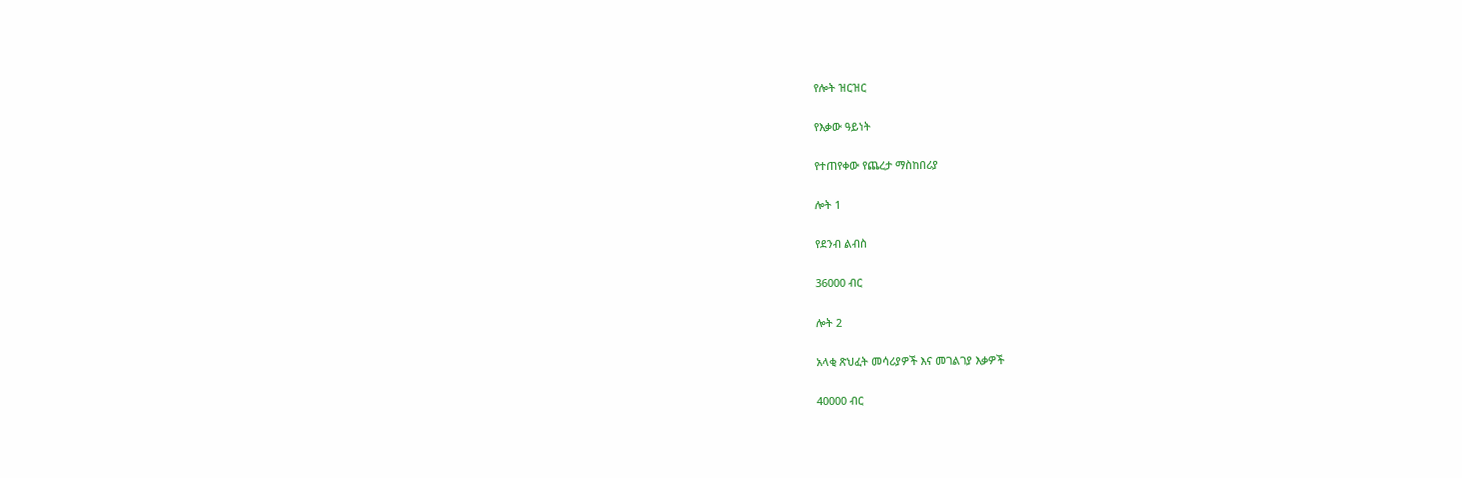የሎት ዝርዝር

የእቃው ዓይነት

የተጠየቀው የጨረታ ማስከበሪያ

ሎት 1

የደንብ ልብስ

36000 ብር

ሎት 2

አላቂ ጽህፈት መሳሪያዎች እና መገልገያ እቃዎች

40000 ብር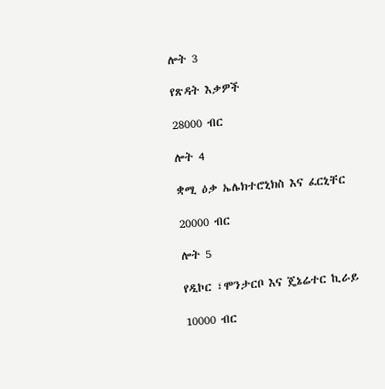ሎት 3

የጽዳት እቃዎች

28000 ብር

ሎት 4

ቋሚ ዕቃ ኤሌክተሮኒክስ እና ፈርኒቸር

20000 ብር

ሎት 5

የዲኮር ፣ሞንታርቦ እና ጄኔሬተር ኪራይ

10000 ብር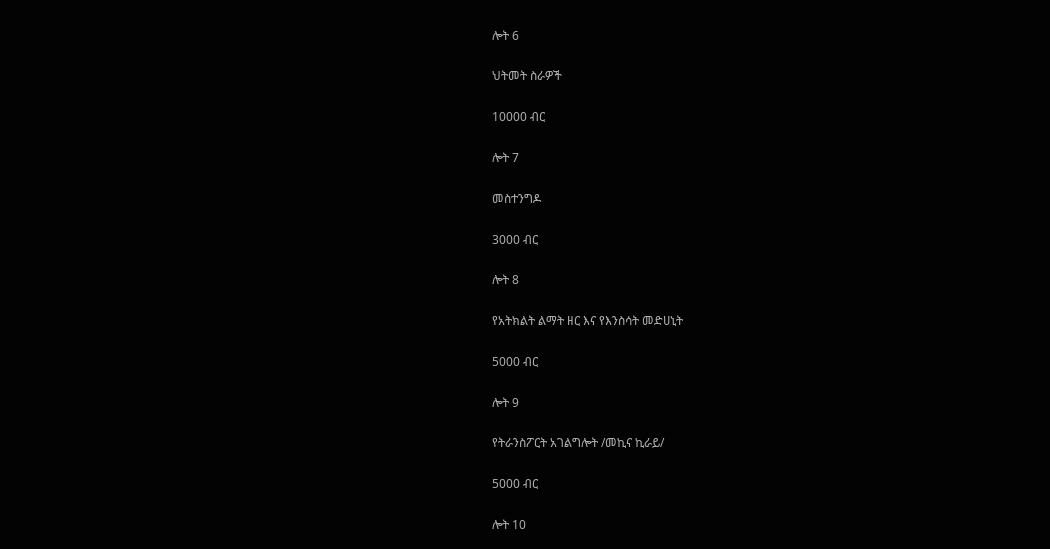ሎት 6

ህትመት ስራዎች

10000 ብር

ሎት 7

መስተንግዶ

3000 ብር

ሎት 8

የአትክልት ልማት ዘር እና የእንስሳት መድሀኒት

5000 ብር

ሎት 9

የትራንስፖርት አገልግሎት /መኪና ኪራይ/

5000 ብር

ሎት 10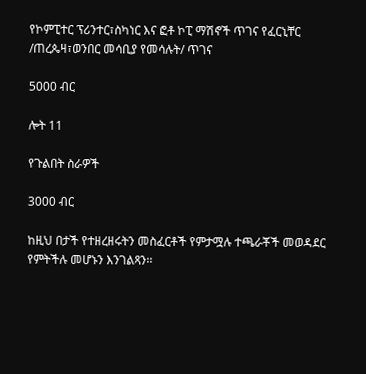የኮምፒተር ፕሪንተር፣ስካነር እና ፎቶ ኮፒ ማሽኖች ጥገና የፈርኒቸር /ጠረጴዛ፣ወንበር መሳቢያ የመሳሉት/ ጥገና

5000 ብር

ሎት 11

የጉልበት ስራዎች

3000 ብር

ከዚህ በታች የተዘረዘሩትን መስፈርቶች የምታሟሉ ተጫራቾች መወዳደር የምትችሉ መሆኑን እንገልጻን፡፡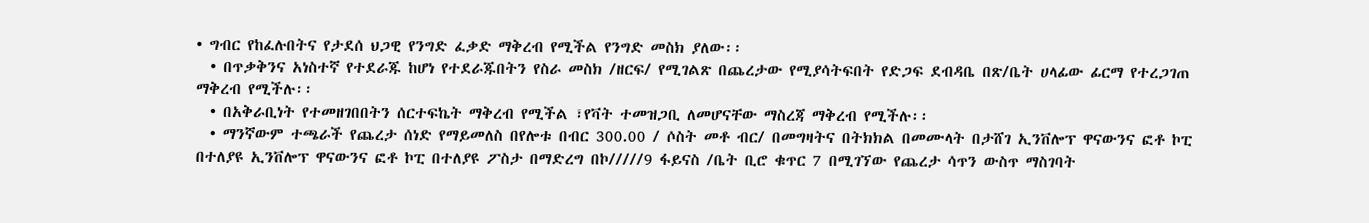• ግብር የከፈሉበትና የታደሰ ህጋዊ የንግድ ፈቃድ ማቅረብ የሚችል የንግድ መስክ ያለው፡፡
  • በጥቃቅንና አነስተኛ የተደራጁ ከሆነ የተደራጁበትን የስራ መስክ /ዘርፍ/ የሚገልጽ በጨረታው የሚያሳትፍበት የድጋፍ ደብዳቤ በጽ/ቤት ሀላፊው ፊርማ የተረጋገጠ ማቅረብ የሚችሉ፡፡
  • በአቅራቢነት የተመዘገበበትን ሰርተፍኬት ማቅረብ የሚችል ፣የቫት ተመዝጋቢ ለመሆናቸው ማስረጃ ማቅረብ የሚችሉ፡፡
  • ማንኛውም ተጫራች የጨረታ ሰነድ የማይመለስ በየሎቱ በብር 300.00 / ሶስት መቶ ብር/ በመግዛትና በትክክል በመሙላት በታሸገ ኢንቨሎፕ ዋናውንና ፎቶ ኮፒ በተለያዩ ኢንቨሎፕ ዋናውንና ፎቶ ኮፒ በተለያዩ ፖስታ በማድረግ በኮ/////9 ፋይናስ /ቤት ቢሮ ቁጥር 7 በሚገኘው የጨረታ ሳጥን ውስጥ ማስገባት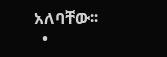አለባቸው፡፡
  •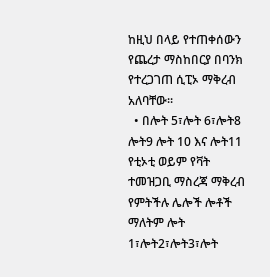ከዚህ በላይ የተጠቀሰውን የጨረታ ማስከበርያ በባንክ የተረጋገጠ ሲፒኦ ማቅረብ አለባቸው፡፡
  • በሎት 5፣ሎት 6፣ሎት8 ሎት9 ሎት 10 እና ሎት11 የቲኦቲ ወይም የቫት ተመዝጋቢ ማስረጃ ማቅረብ የምትችሉ ሌሎች ሎቶች ማለትም ሎት 1፣ሎት2፣ሎት3፣ሎት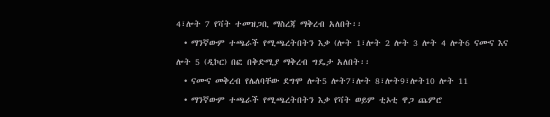4፣ሎት 7 የቫት ተመዝጋቢ ማስረጃ ማቅረብ አለበት፡፡
  • ማንኛውም ተጫራች የሚጫረትበትን እቃ (ሎት 1፣ሎት 2 ሎት 3 ሎት 4 ሎት6 ናሙና እና ሎት 5 (ዲኮር) በፎ በቅድሚያ ማቅረብ ግዴታ አለበት፡፡
  • ናሙና መቅረብ የሌለባቸው ደግሞ ሎት5 ሎት7፣ሎት 8፣ሎት9፣ሎት10 ሎት 11
  • ማንኛውም ተጫራች የሚጫረትበትን እቃ የቫት ወይም ቲኦቲ ዋጋ ጨምሮ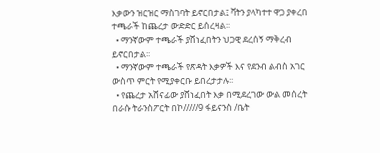እቃውን ዝርዝር ማስገባት ይኖርበታል፤ ቫትን ያላካተተ ዋጋ ያቀረበ ተጫራች ከጨረታ ውድድር ይሰረዛል፡፡
  • ማንኛውም ተጫራች ያሸነፈበትን ህጋዊ ደረሰኝ ማቅረብ ይኖርበታል፡፡
  • ማንኛውም ተጫራች የጽዳት እቃዎች እና የደንብ ልብስ አገር ውስጥ ምርት የሚያቀርቡ ይበረታታሉ፡፡
  • የጨረታ አሸናፊው ያሸነፈበት እቃ በሚደረገው ውል መሰረት በራሱ ትራንስፖርት በኮ/////9 ፋይናንስ /ቤት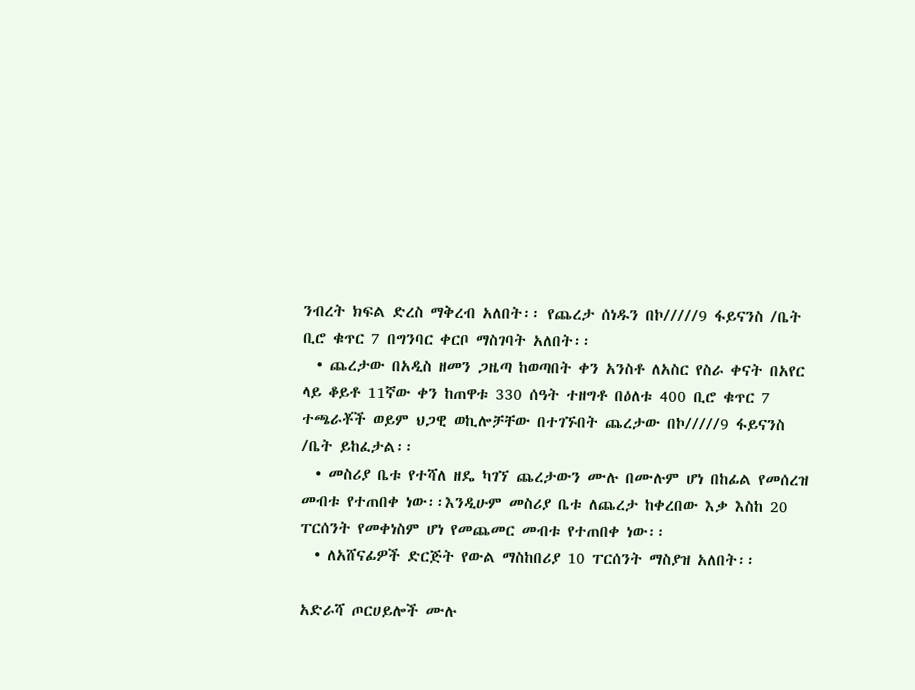ንብረት ክፍል ድረስ ማቅረብ አለበት፡፡ የጨረታ ሰነዱን በኮ/////9 ፋይናንስ /ቤት ቢሮ ቁጥር 7 በግንባር ቀርቦ ማስገባት አለበት፡፡
  • ጨረታው በአዲስ ዘመን ጋዜጣ ከወጣበት ቀን አንስቶ ለአስር የስራ ቀናት በአየር ላይ ቆይቶ 11ኛው ቀን ከጠዋቱ 330 ሰዓት ተዘግቶ በዕለቱ 400 ቢሮ ቁጥር 7 ተጫራቾች ወይም ህጋዊ ወኪሎቻቸው በተገኙበት ጨረታው በኮ/////9 ፋይናንስ /ቤት ይከፈታል፡፡
  • መስሪያ ቤቱ የተሻለ ዘዴ ካገኘ ጨረታውን ሙሉ በሙሉም ሆነ በከፊል የመሰረዝ መብቱ የተጠበቀ ነው፡፡እንዲሁም መስሪያ ቤቱ ለጨረታ ከቀረበው እቃ እስከ 20 ፐርሰንት የመቀነስም ሆነ የመጨመር መብቱ የተጠበቀ ነው፡፡
  • ለአሸናፊዎች ድርጅት የውል ማስከበሪያ 10 ፐርሰንት ማስያዝ አለበት፡፡

አድራሻ ጦርሀይሎች ሙሉ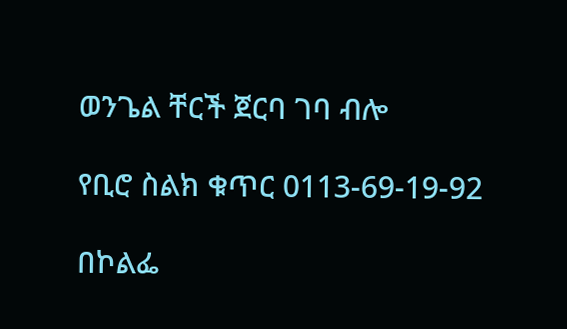ወንጌል ቸርች ጀርባ ገባ ብሎ

የቢሮ ስልክ ቁጥር 0113-69-19-92

በኮልፌ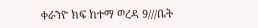ቀራንዮ ክፍ ከተማ ወረዳ 9///ቤት